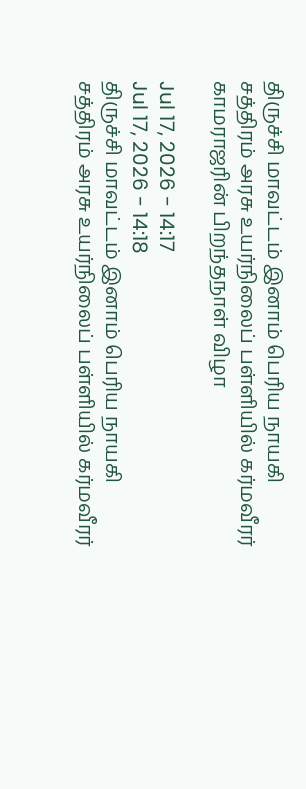திருச்சி மாவட்டம் இனாம் பெரிய நாயகி சத்திரம் அரசு உயர்நிலைப் பள்ளியில் கர்மவீரர் காமராஜரின் பிறந்தநாள் விழா

Jul 17, 2026 - 14:17
Jul 17, 2026 - 14:18
திருச்சி மாவட்டம் இனாம் பெரிய நாயகி சத்திரம் அரசு உயர்நிலைப் பள்ளியில் கர்மவீரர்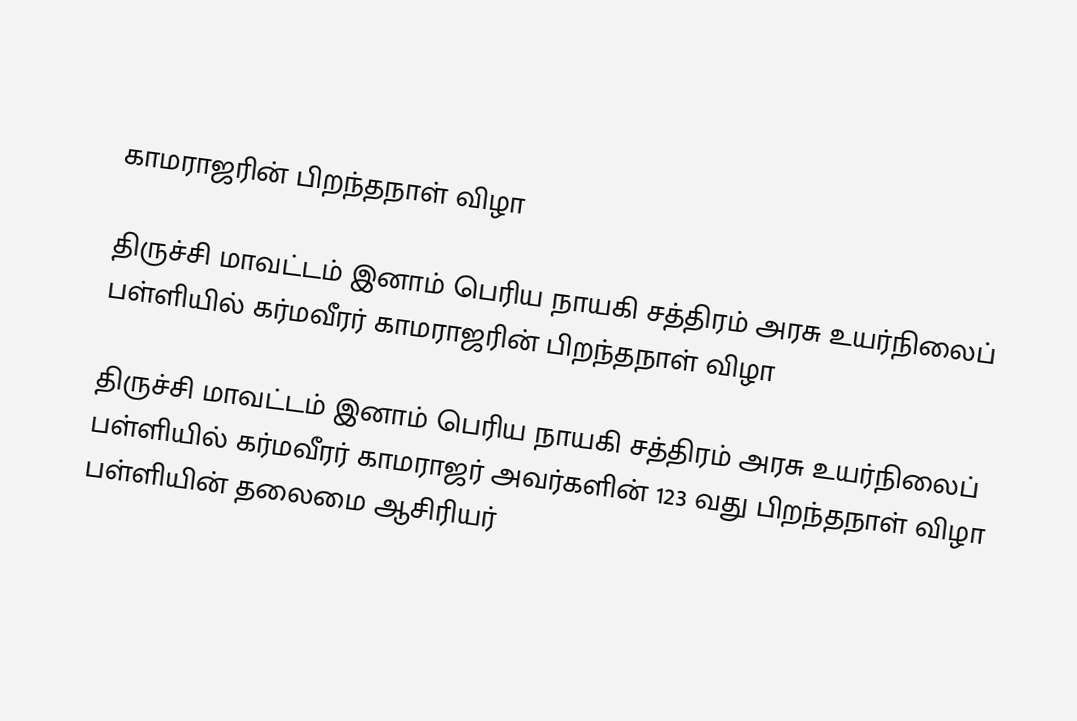காமராஜரின் பிறந்தநாள் விழா

திருச்சி மாவட்டம் இனாம் பெரிய நாயகி சத்திரம் அரசு உயர்நிலைப் பள்ளியில் கர்மவீரர் காமராஜரின் பிறந்தநாள் விழா

திருச்சி மாவட்டம் இனாம் பெரிய நாயகி சத்திரம் அரசு உயர்நிலைப் பள்ளியில் கர்மவீரர் காமராஜர் அவர்களின் 123 வது பிறந்தநாள் விழா பள்ளியின் தலைமை ஆசிரியர்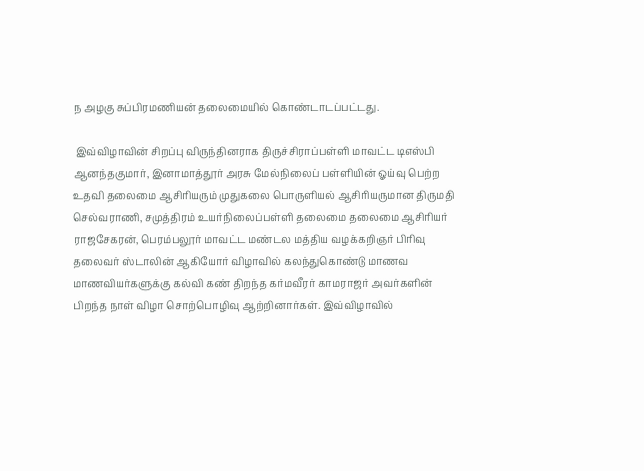ந அழகு சுப்பிரமணியன் தலைமையில் கொண்டாடப்பட்டது.

 இவ்விழாவின் சிறப்பு விருந்தினராக திருச்சிராப்பள்ளி மாவட்ட டிஎஸ்பி ஆனந்தகுமார், இனாமாத்தூர் அரசு மேல்நிலைப் பள்ளியின் ஓய்வு பெற்ற உதவி தலைமை ஆசிரியரும் முதுகலை பொருளியல் ஆசிரியருமான திருமதி செல்வராணி, சமுத்திரம் உயர்நிலைப்பள்ளி தலைமை தலைமை ஆசிரியர் ராஜசேகரன், பெரம்பலூர் மாவட்ட மண்டல மத்திய வழக்கறிஞர் பிரிவு தலைவர் ஸ்டாலின் ஆகியோர் விழாவில் கலந்துகொண்டு மாணவ மாணவியர்களுக்கு கல்வி கண் திறந்த கர்மவீரர் காமராஜர் அவர்களின் பிறந்த நாள் விழா சொற்பொழிவு ஆற்றினார்கள். இவ்விழாவில்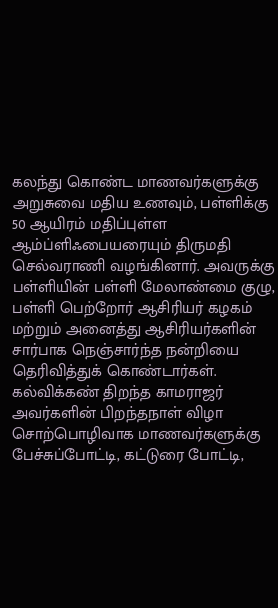கலந்து கொண்ட மாணவர்களுக்கு அறுசுவை மதிய உணவும், பள்ளிக்கு 50 ஆயிரம் மதிப்புள்ள ஆம்ப்ளிஃபையரையும் திருமதி செல்வராணி வழங்கினார். அவருக்கு பள்ளியின் பள்ளி மேலாண்மை குழு, பள்ளி பெற்றோர் ஆசிரியர் கழகம் மற்றும் அனைத்து ஆசிரியர்களின் சார்பாக நெஞ்சார்ந்த நன்றியை தெரிவித்துக் கொண்டார்கள். கல்விக்கண் திறந்த காமராஜர் அவர்களின் பிறந்தநாள் விழா சொற்பொழிவாக மாணவர்களுக்கு பேச்சுப்போட்டி, கட்டுரை போட்டி,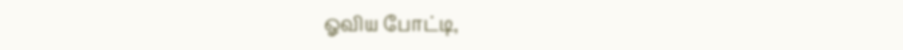ஓவிய போட்டி,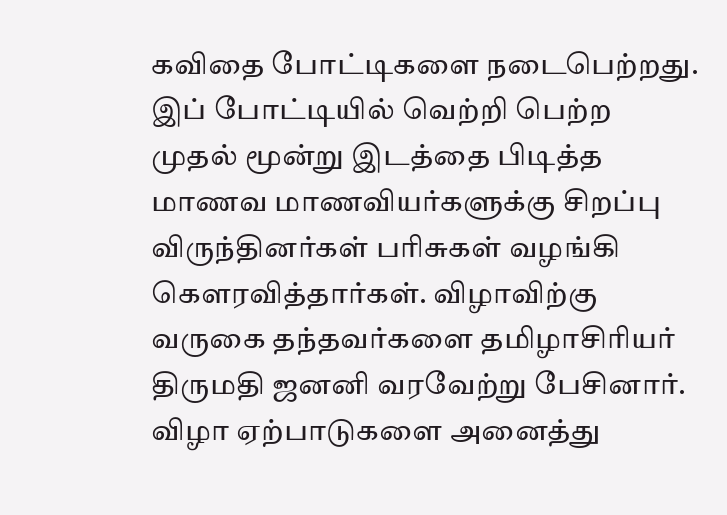கவிதை போட்டிகளை நடைபெற்றது. இப் போட்டியில் வெற்றி பெற்ற முதல் மூன்று இடத்தை பிடித்த மாணவ மாணவியர்களுக்கு சிறப்பு விருந்தினர்கள் பரிசுகள் வழங்கி கௌரவித்தார்கள். விழாவிற்கு வருகை தந்தவர்களை தமிழாசிரியர் திருமதி ஜனனி வரவேற்று பேசினார். விழா ஏற்பாடுகளை அனைத்து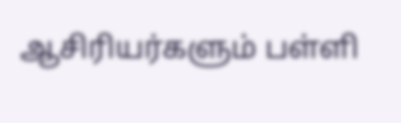ஆசிரியர்களும் பள்ளி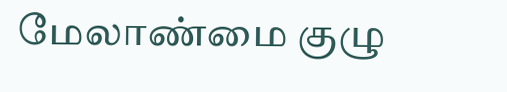மேலாண்மை குழு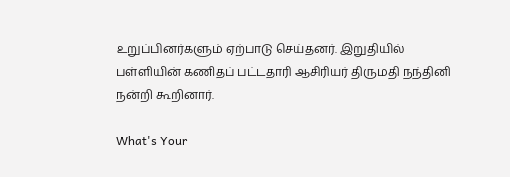உறுப்பினர்களும் ஏற்பாடு செய்தனர். இறுதியில் பள்ளியின் கணிதப் பட்டதாரி ஆசிரியர் திருமதி நந்தினி நன்றி கூறினார்.

What's Your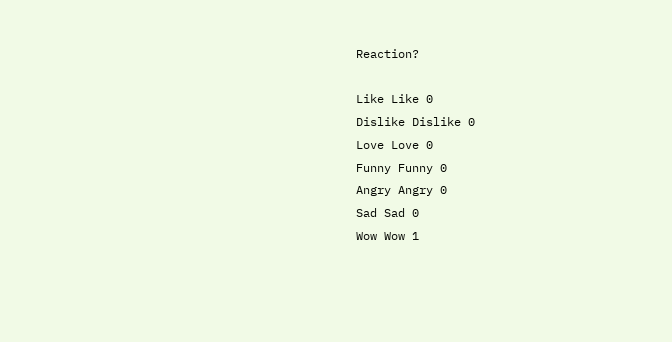Reaction?

Like Like 0
Dislike Dislike 0
Love Love 0
Funny Funny 0
Angry Angry 0
Sad Sad 0
Wow Wow 1